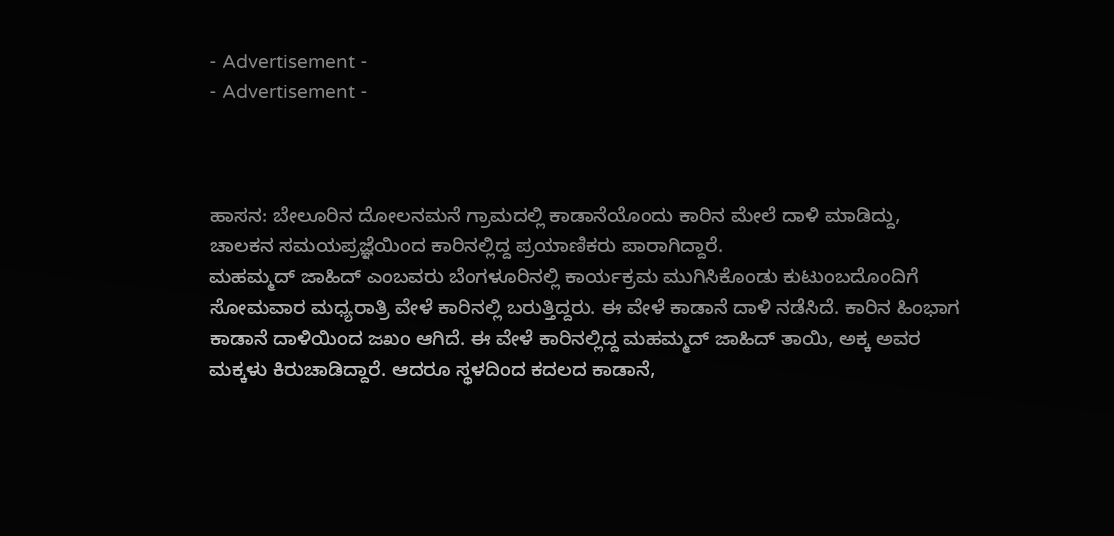- Advertisement -
- Advertisement -



ಹಾಸನ: ಬೇಲೂರಿನ ದೋಲನಮನೆ ಗ್ರಾಮದಲ್ಲಿ ಕಾಡಾನೆಯೊಂದು ಕಾರಿನ ಮೇಲೆ ದಾಳಿ ಮಾಡಿದ್ದು, ಚಾಲಕನ ಸಮಯಪ್ರಜ್ಞೆಯಿಂದ ಕಾರಿನಲ್ಲಿದ್ದ ಪ್ರಯಾಣಿಕರು ಪಾರಾಗಿದ್ದಾರೆ.
ಮಹಮ್ಮದ್ ಜಾಹಿದ್ ಎಂಬವರು ಬೆಂಗಳೂರಿನಲ್ಲಿ ಕಾರ್ಯಕ್ರಮ ಮುಗಿಸಿಕೊಂಡು ಕುಟುಂಬದೊಂದಿಗೆ ಸೋಮವಾರ ಮಧ್ಯರಾತ್ರಿ ವೇಳೆ ಕಾರಿನಲ್ಲಿ ಬರುತ್ತಿದ್ದರು. ಈ ವೇಳೆ ಕಾಡಾನೆ ದಾಳಿ ನಡೆಸಿದೆ. ಕಾರಿನ ಹಿಂಭಾಗ ಕಾಡಾನೆ ದಾಳಿಯಿಂದ ಜಖಂ ಆಗಿದೆ. ಈ ವೇಳೆ ಕಾರಿನಲ್ಲಿದ್ದ ಮಹಮ್ಮದ್ ಜಾಹಿದ್ ತಾಯಿ, ಅಕ್ಕ ಅವರ ಮಕ್ಕಳು ಕಿರುಚಾಡಿದ್ದಾರೆ. ಆದರೂ ಸ್ಥಳದಿಂದ ಕದಲದ ಕಾಡಾನೆ,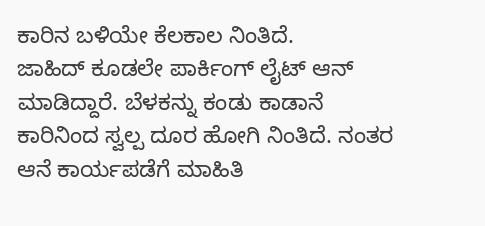ಕಾರಿನ ಬಳಿಯೇ ಕೆಲಕಾಲ ನಿಂತಿದೆ.
ಜಾಹಿದ್ ಕೂಡಲೇ ಪಾರ್ಕಿಂಗ್ ಲೈಟ್ ಆನ್ ಮಾಡಿದ್ದಾರೆ. ಬೆಳಕನ್ನು ಕಂಡು ಕಾಡಾನೆ ಕಾರಿನಿಂದ ಸ್ವಲ್ಪ ದೂರ ಹೋಗಿ ನಿಂತಿದೆ. ನಂತರ ಆನೆ ಕಾರ್ಯಪಡೆಗೆ ಮಾಹಿತಿ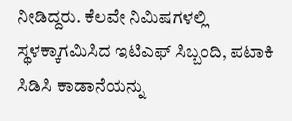ನೀಡಿದ್ದರು. ಕೆಲವೇ ನಿಮಿಷಗಳಲ್ಲಿ ಸ್ಥಳಕ್ಕಾಗಮಿಸಿದ ಇಟಿಎಫ್ ಸಿಬ್ಬಂದಿ, ಪಟಾಕಿ ಸಿಡಿಸಿ ಕಾಡಾನೆಯನ್ನು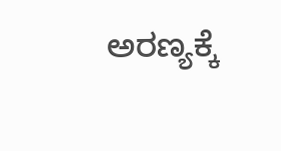ಅರಣ್ಯಕ್ಕೆ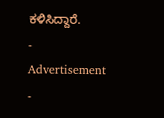ಕಳಿಸಿದ್ದಾರೆ.
- Advertisement -